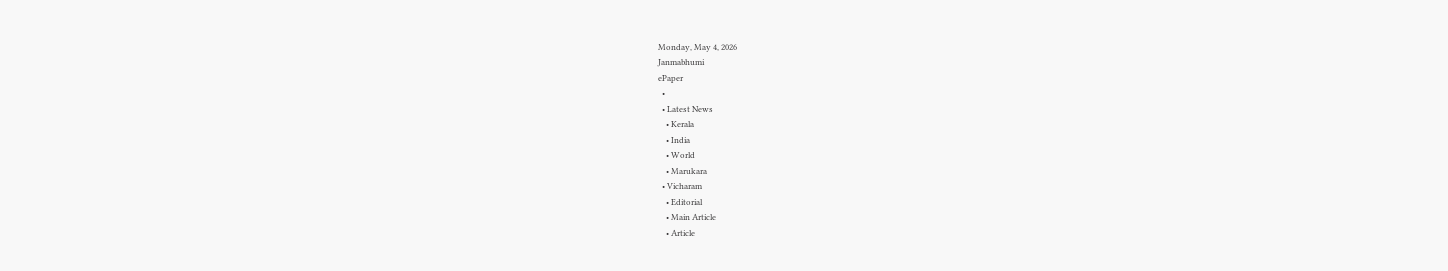Monday, May 4, 2026
Janmabhumi
ePaper
  •
  • Latest News
    • Kerala
    • India
    • World
    • Marukara
  • Vicharam
    • Editorial
    • Main Article
    • Article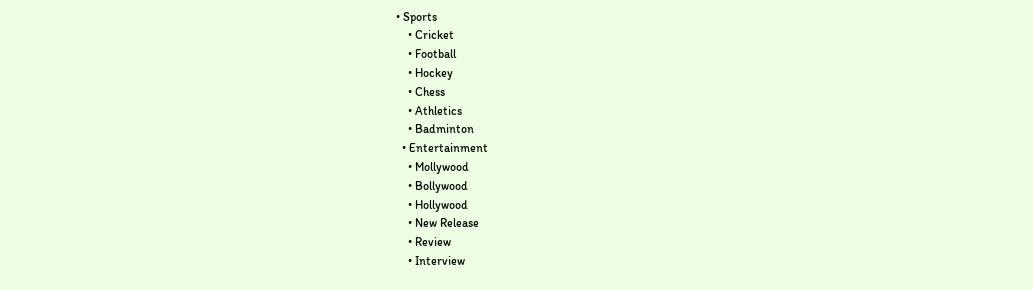• Sports
    • Cricket
    • Football
    • Hockey
    • Chess
    • Athletics
    • Badminton
  • Entertainment
    • Mollywood
    • Bollywood
    • Hollywood
    • New Release
    • Review
    • Interview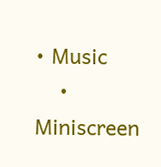• Music
    • Miniscreen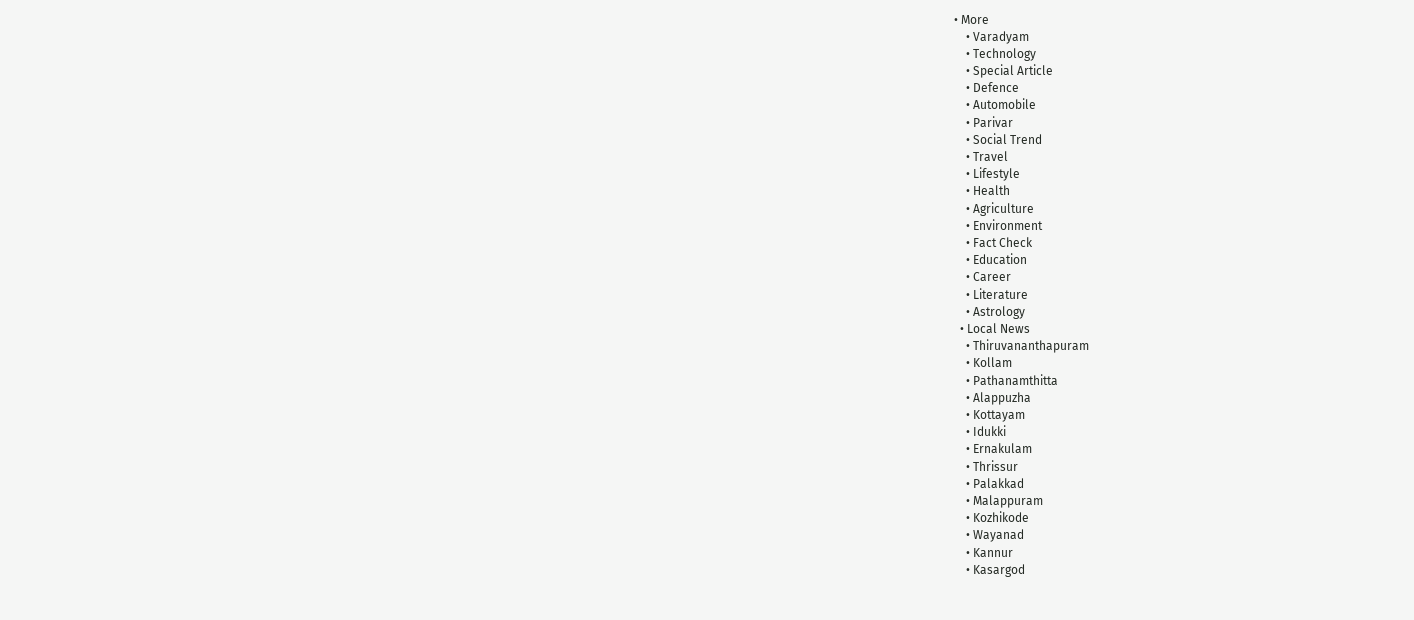• More
    • Varadyam
    • Technology
    • Special Article
    • Defence
    • Automobile
    • Parivar
    • Social Trend
    • Travel
    • Lifestyle
    • Health
    • Agriculture
    • Environment
    • Fact Check
    • Education
    • Career
    • Literature
    • Astrology
  • Local News
    • Thiruvananthapuram
    • Kollam
    • Pathanamthitta
    • Alappuzha
    • Kottayam
    • Idukki
    • Ernakulam
    • Thrissur
    • Palakkad
    • Malappuram
    • Kozhikode
    • Wayanad
    • Kannur
    • Kasargod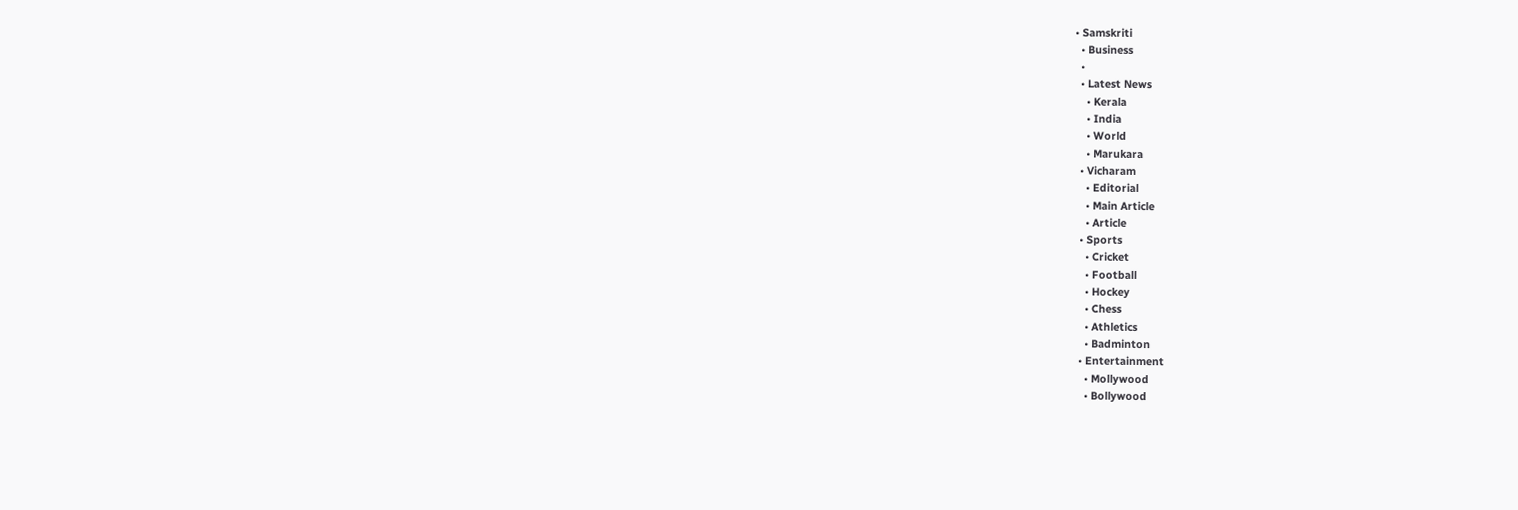• Samskriti
  • Business
  •
  • Latest News
    • Kerala
    • India
    • World
    • Marukara
  • Vicharam
    • Editorial
    • Main Article
    • Article
  • Sports
    • Cricket
    • Football
    • Hockey
    • Chess
    • Athletics
    • Badminton
  • Entertainment
    • Mollywood
    • Bollywood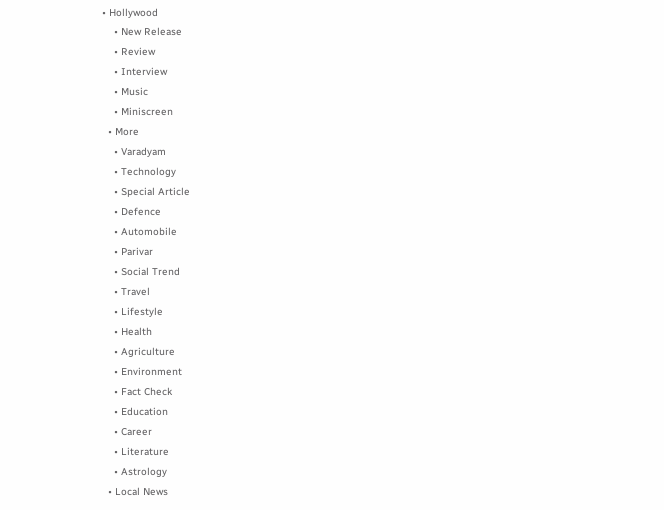• Hollywood
    • New Release
    • Review
    • Interview
    • Music
    • Miniscreen
  • More
    • Varadyam
    • Technology
    • Special Article
    • Defence
    • Automobile
    • Parivar
    • Social Trend
    • Travel
    • Lifestyle
    • Health
    • Agriculture
    • Environment
    • Fact Check
    • Education
    • Career
    • Literature
    • Astrology
  • Local News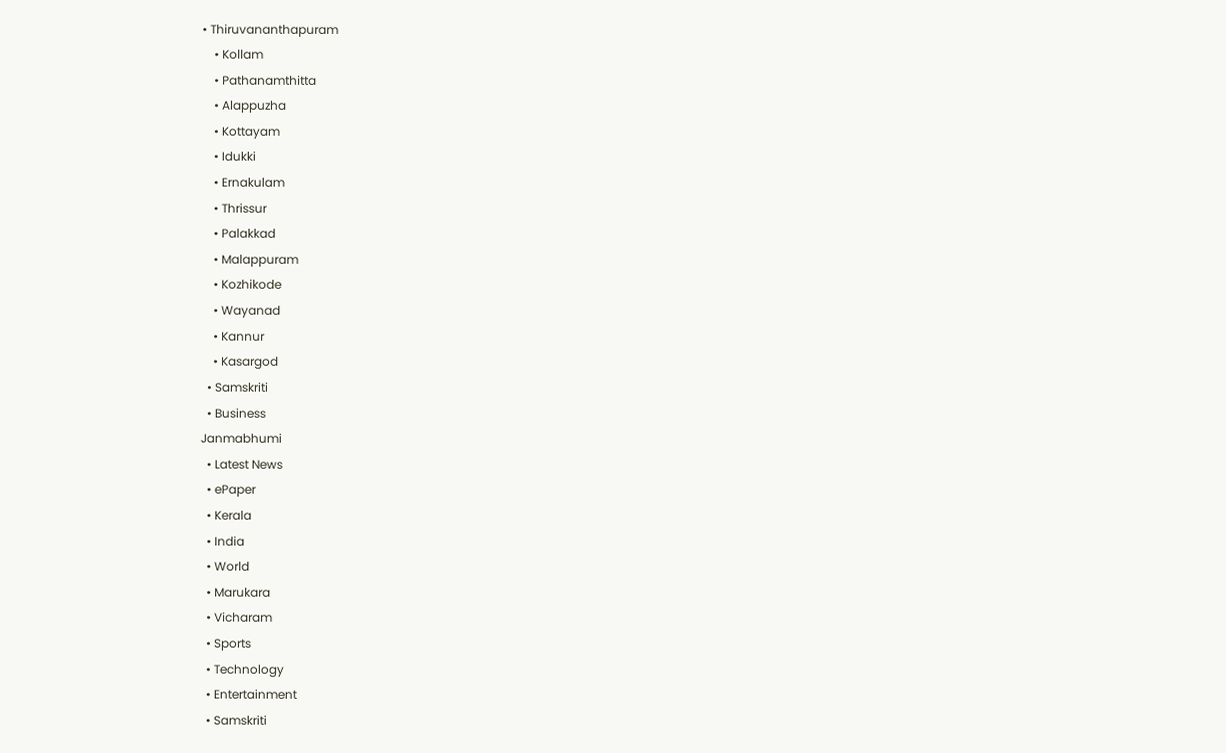• Thiruvananthapuram
    • Kollam
    • Pathanamthitta
    • Alappuzha
    • Kottayam
    • Idukki
    • Ernakulam
    • Thrissur
    • Palakkad
    • Malappuram
    • Kozhikode
    • Wayanad
    • Kannur
    • Kasargod
  • Samskriti
  • Business
Janmabhumi
  • Latest News
  • ePaper
  • Kerala
  • India
  • World
  • Marukara
  • Vicharam
  • Sports
  • Technology
  • Entertainment
  • Samskriti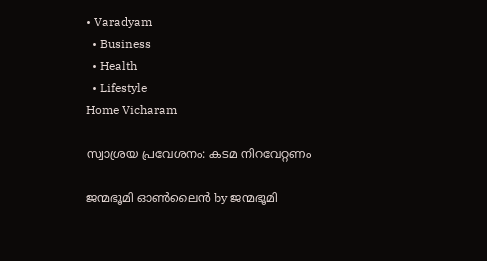• Varadyam
  • Business
  • Health
  • Lifestyle
Home Vicharam

സ്വാശ്രയ പ്രവേശനം: കടമ നിറവേറ്റണം

ജന്മഭൂമി ഓണ്‍ലൈന്‍ by ജന്മഭൂമി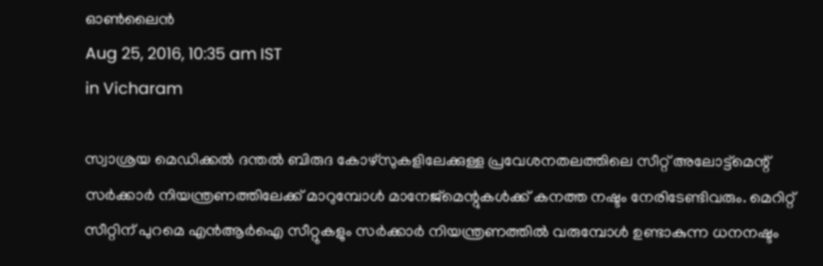ഓണ്‍ലൈന്‍
Aug 25, 2016, 10:35 am IST
in Vicharam

സ്വാശ്രയ മെഡിക്കല്‍ ദന്തല്‍ ബിരുദ കോഴ്‌സുകളിലേക്കുള്ള പ്രവേശനതലത്തിലെ സീറ്റ് അലോട്ട്‌മെന്റ് സര്‍ക്കാര്‍ നിയന്ത്രണത്തിലേക്ക് മാറുമ്പോള്‍ മാനേജ്‌മെന്റുകള്‍ക്ക് കനത്ത നഷ്ടം നേരിടേണ്ടിവരും. മെറിറ്റ് സീറ്റിന് പുറമെ എന്‍ആര്‍ഐ സീറ്റുകളും സര്‍ക്കാര്‍ നിയന്ത്രണത്തില്‍ വരുമ്പോള്‍ ഉണ്ടാകുന്ന ധനനഷ്ടം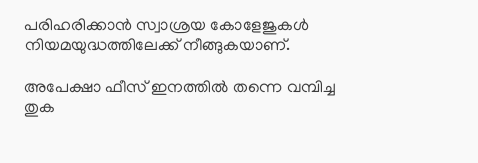പരിഹരിക്കാന്‍ സ്വാശ്രയ കോളേജുകള്‍ നിയമയുദ്ധത്തിലേക്ക് നീങ്ങുകയാണ്.

അപേക്ഷാ ഫീസ് ഇനത്തില്‍ തന്നെ വമ്പിച്ച തുക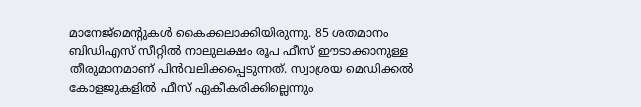മാനേജ്‌മെന്റുകള്‍ കൈക്കലാക്കിയിരുന്നു. 85 ശതമാനം ബിഡിഎസ് സീറ്റില്‍ നാലുലക്ഷം രൂപ ഫീസ് ഈടാക്കാനുള്ള തീരുമാനമാണ് പിന്‍വലിക്കപ്പെടുന്നത്. സ്വാശ്രയ മെഡിക്കല്‍ കോളജുകളില്‍ ഫീസ് ഏകീകരിക്കില്ലെന്നും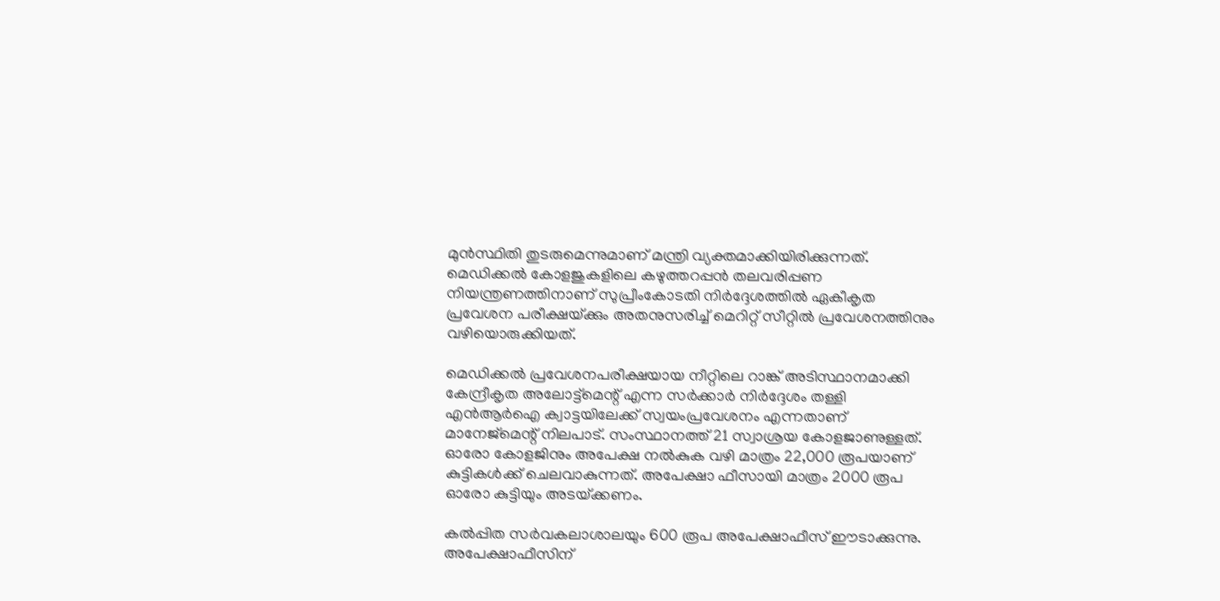മുന്‍സ്ഥിതി തുടരുമെന്നുമാണ് മന്ത്രി വ്യക്തമാക്കിയിരിക്കുന്നത്. മെഡിക്കല്‍ കോളജുകളിലെ കഴുത്തറപ്പന്‍ തലവരിപ്പണ നിയന്ത്രണത്തിനാണ് സുപ്രീംകോടതി നിര്‍ദ്ദേശത്തില്‍ ഏകീകൃത പ്രവേശന പരീക്ഷയ്‌ക്കും അതനുസരിച്ച് മെറിറ്റ് സീറ്റില്‍ പ്രവേശനത്തിനും വഴിയൊരുക്കിയത്.

മെഡിക്കല്‍ പ്രവേശനപരീക്ഷയായ നീറ്റിലെ റാങ്ക് അടിസ്ഥാനമാക്കി കേന്ദ്രീകൃത അലോട്ട്‌മെന്റ് എന്ന സര്‍ക്കാര്‍ നിര്‍ദ്ദേശം തള്ളി എന്‍ആര്‍ഐ ക്വാട്ടയിലേക്ക് സ്വയംപ്രവേശനം എന്നതാണ് മാനേജ്‌മെന്റ് നിലപാട്. സംസ്ഥാനത്ത് 21 സ്വാശ്രയ കോളജാണുള്ളത്. ഓരോ കോളജിനും അപേക്ഷ നല്‍കുക വഴി മാത്രം 22,000 രൂപയാണ് കുട്ടികള്‍ക്ക് ചെലവാകുന്നത്. അപേക്ഷാ ഫീസായി മാത്രം 2000 രൂപ ഓരോ കുട്ടിയും അടയ്‌ക്കണം.

കല്‍പ്പിത സര്‍വകലാശാലയും 600 രൂപ അപേക്ഷാഫീസ് ഈടാക്കുന്നു. അപേക്ഷാഫീസിന്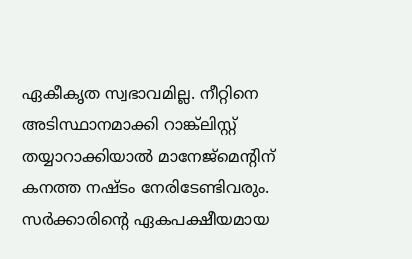ഏകീകൃത സ്വഭാവമില്ല. നീറ്റിനെ അടിസ്ഥാനമാക്കി റാങ്ക്‌ലിസ്റ്റ് തയ്യാറാക്കിയാല്‍ മാനേജ്‌മെന്റിന് കനത്ത നഷ്ടം നേരിടേണ്ടിവരും. സര്‍ക്കാരിന്റെ ഏകപക്ഷീയമായ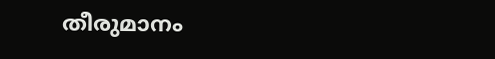തീരുമാനം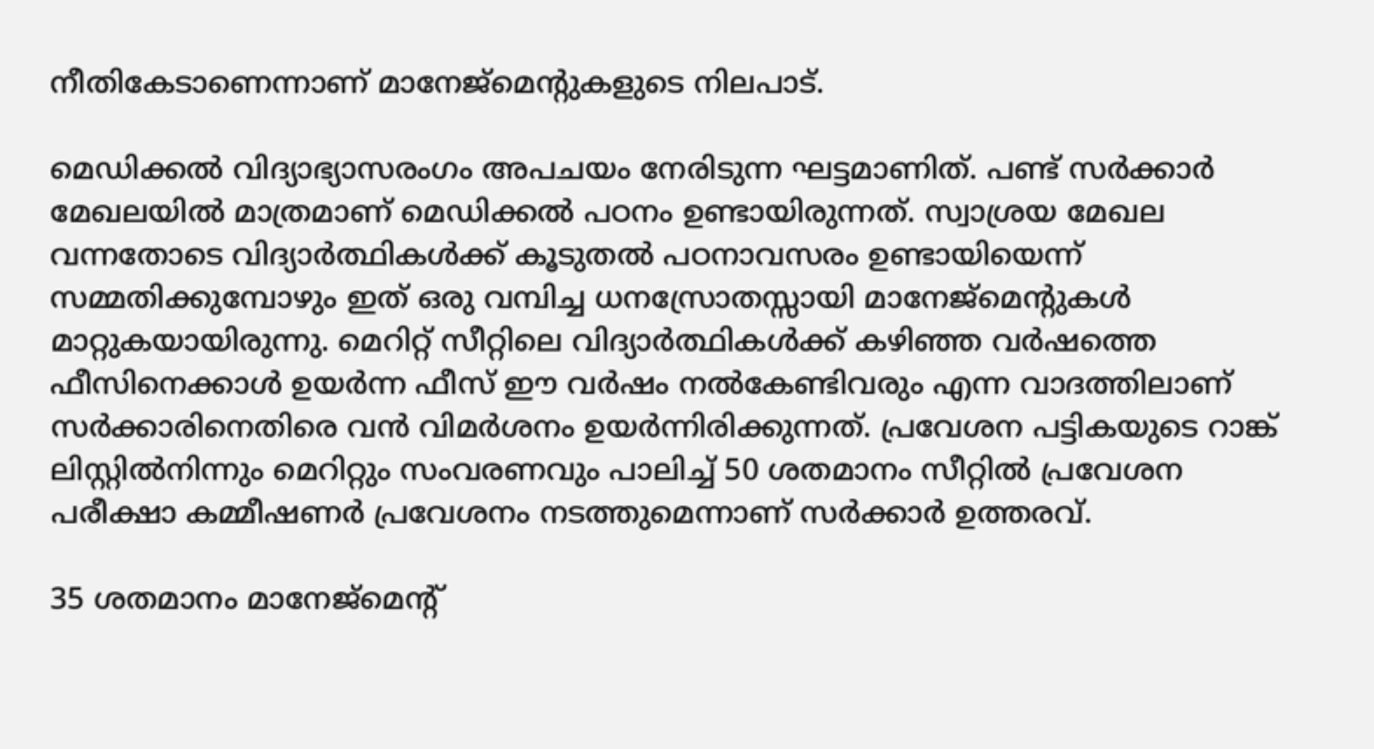നീതികേടാണെന്നാണ് മാനേജ്‌മെന്റുകളുടെ നിലപാട്.

മെഡിക്കല്‍ വിദ്യാഭ്യാസരംഗം അപചയം നേരിടുന്ന ഘട്ടമാണിത്. പണ്ട് സര്‍ക്കാര്‍ മേഖലയില്‍ മാത്രമാണ് മെഡിക്കല്‍ പഠനം ഉണ്ടായിരുന്നത്. സ്വാശ്രയ മേഖല വന്നതോടെ വിദ്യാര്‍ത്ഥികള്‍ക്ക് കൂടുതല്‍ പഠനാവസരം ഉണ്ടായിയെന്ന് സമ്മതിക്കുമ്പോഴും ഇത് ഒരു വമ്പിച്ച ധനസ്രോതസ്സായി മാനേജ്‌മെന്റുകള്‍ മാറ്റുകയായിരുന്നു. മെറിറ്റ് സീറ്റിലെ വിദ്യാര്‍ത്ഥികള്‍ക്ക് കഴിഞ്ഞ വര്‍ഷത്തെ ഫീസിനെക്കാള്‍ ഉയര്‍ന്ന ഫീസ് ഈ വര്‍ഷം നല്‍കേണ്ടിവരും എന്ന വാദത്തിലാണ് സര്‍ക്കാരിനെതിരെ വന്‍ വിമര്‍ശനം ഉയര്‍ന്നിരിക്കുന്നത്. പ്രവേശന പട്ടികയുടെ റാങ്ക് ലിസ്റ്റില്‍നിന്നും മെറിറ്റും സംവരണവും പാലിച്ച് 50 ശതമാനം സീറ്റില്‍ പ്രവേശന പരീക്ഷാ കമ്മീഷണര്‍ പ്രവേശനം നടത്തുമെന്നാണ് സര്‍ക്കാര്‍ ഉത്തരവ്.

35 ശതമാനം മാനേജ്‌മെന്റ്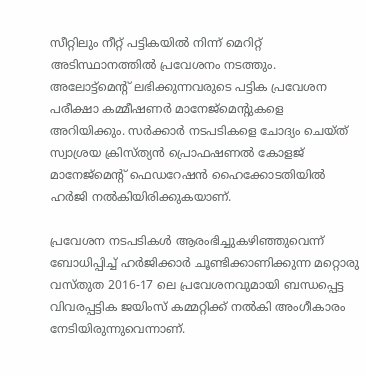സീറ്റിലും നീറ്റ് പട്ടികയില്‍ നിന്ന് മെറിറ്റ് അടിസ്ഥാനത്തില്‍ പ്രവേശനം നടത്തും. അലോട്ട്‌മെന്റ് ലഭിക്കുന്നവരുടെ പട്ടിക പ്രവേശന പരീക്ഷാ കമ്മീഷണര്‍ മാനേജ്‌മെന്റുകളെ അറിയിക്കും. സര്‍ക്കാര്‍ നടപടികളെ ചോദ്യം ചെയ്ത് സ്വാശ്രയ ക്രിസ്ത്യന്‍ പ്രൊഫഷണല്‍ കോളജ് മാനേജ്‌മെന്റ് ഫെഡറേഷന്‍ ഹൈക്കോടതിയില്‍ ഹര്‍ജി നല്‍കിയിരിക്കുകയാണ്.

പ്രവേശന നടപടികള്‍ ആരംഭിച്ചുകഴിഞ്ഞുവെന്ന് ബോധിപ്പിച്ച് ഹര്‍ജിക്കാര്‍ ചൂണ്ടിക്കാണിക്കുന്ന മറ്റൊരു വസ്തുത 2016-17 ലെ പ്രവേശനവുമായി ബന്ധപ്പെട്ട വിവരപ്പട്ടിക ജയിംസ് കമ്മറ്റിക്ക് നല്‍കി അംഗീകാരം നേടിയിരുന്നുവെന്നാണ്.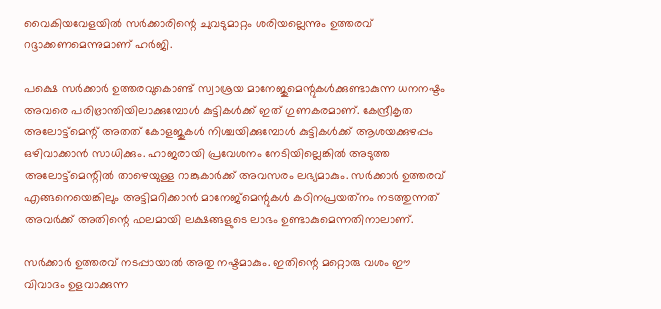വൈകിയവേളയില്‍ സര്‍ക്കാരിന്റെ ചുവടുമാറ്റം ശരിയല്ലെന്നും ഉത്തരവ് റദ്ദാക്കണമെന്നുമാണ് ഹര്‍ജി.

പക്ഷെ സര്‍ക്കാര്‍ ഉത്തരവുകൊണ്ട് സ്വാശ്രയ മാനേജുമെന്റുകള്‍ക്കുണ്ടാകുന്ന ധനനഷ്ടം അവരെ പരിഭ്രാന്തിയിലാക്കുമ്പോള്‍ കുട്ടികള്‍ക്ക് ഇത് ഗുണകരമാണ്. കേന്ദ്രീകൃത അലോട്ട്‌മെന്റ് അതത് കോളജുകള്‍ നിശ്ചയിക്കുമ്പോള്‍ കുട്ടികള്‍ക്ക് ആശയക്കുഴപ്പം ഒഴിവാക്കാന്‍ സാധിക്കും. ഹാജരായി പ്രവേശനം നേടിയില്ലെങ്കില്‍ അടുത്ത അലോട്ട്‌മെന്റില്‍ താഴെയുള്ള റാങ്കുകാര്‍ക്ക് അവസരം ലഭ്യമാകും. സര്‍ക്കാര്‍ ഉത്തരവ് എങ്ങനെയെങ്കിലും അട്ടിമറിക്കാന്‍ മാനേജ്‌മെന്റുകള്‍ കഠിനപ്രയത്‌നം നടത്തുന്നത് അവര്‍ക്ക് അതിന്റെ ഫലമായി ലക്ഷങ്ങളുടെ ലാഭം ഉണ്ടാകുമെന്നതിനാലാണ്.

സര്‍ക്കാര്‍ ഉത്തരവ് നടപ്പായാല്‍ അതു നഷ്ടമാകും. ഇതിന്റെ മറ്റൊരു വശം ഈ വിവാദം ഉളവാക്കുന്ന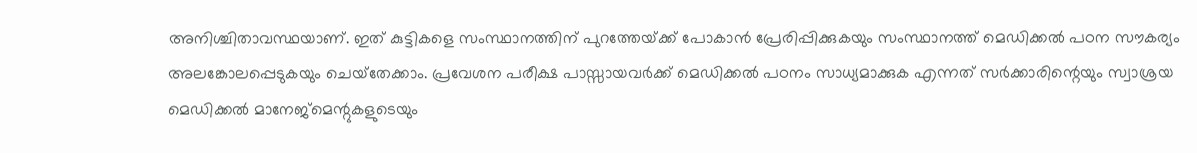അനിശ്ചിതാവസ്ഥയാണ്. ഇത് കുട്ടികളെ സംസ്ഥാനത്തിന് പുറത്തേയ്‌ക്ക് പോകാന്‍ പ്രേരിപ്പിക്കുകയും സംസ്ഥാനത്ത് മെഡിക്കല്‍ പഠന സൗകര്യം അലങ്കോലപ്പെടുകയും ചെയ്‌തേക്കാം. പ്രവേശന പരീക്ഷ പാസ്സായവര്‍ക്ക് മെഡിക്കല്‍ പഠനം സാധ്യമാക്കുക എന്നത് സര്‍ക്കാരിന്റെയും സ്വാശ്രയ മെഡിക്കല്‍ മാനേജ്‌മെന്റുകളുടെയും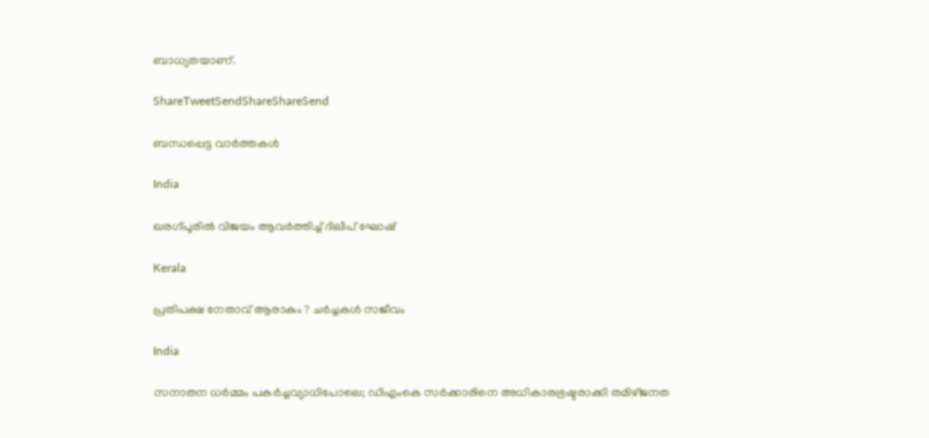ബാധ്യതയാണ്.

ShareTweetSendShareShareSend

ബന്ധപ്പെട്ട വാര്‍ത്തകള്‍

India

ഖരഗ്പൂരില്‍ വിജയം ആവര്‍ത്തിച്ച് ദിലീപ് ഘോഷ്

Kerala

പ്രതിപക്ഷ നേതാവ് ആരാകും ? ചര്‍ച്ചകള്‍ സജീവം

India

സനാതന ധര്‍മ്മം പകര്‍ച്ചവ്യാധിപോലെ; ഡിഎംകെ സര്‍ക്കാരിനെ അധികാരഭ്രഷ്ടരാക്കി തമിഴ്ജനത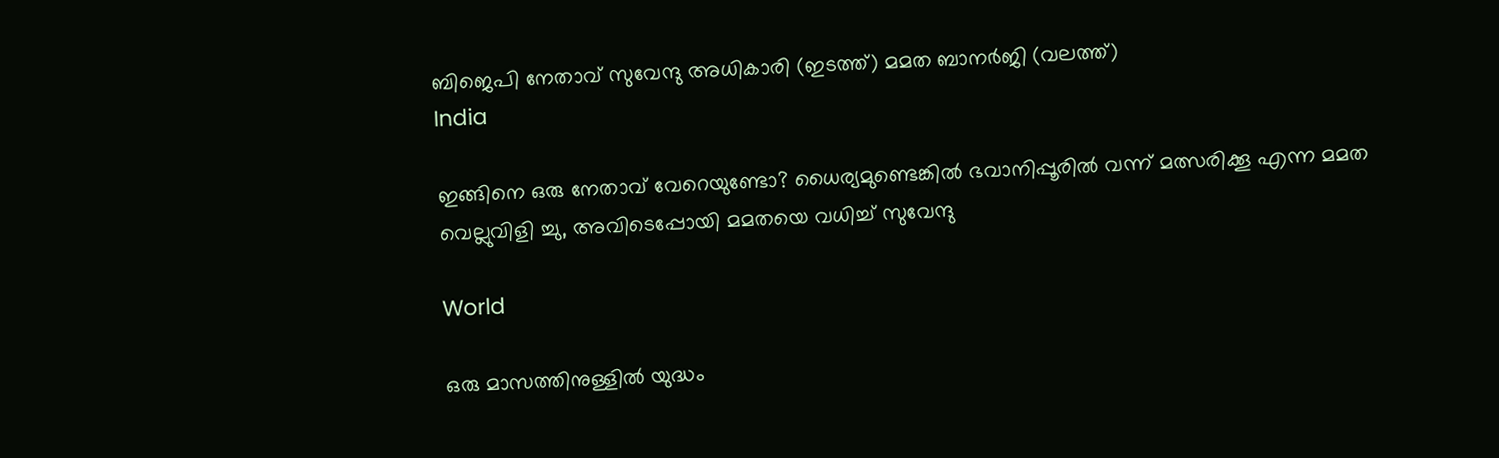ബിജെപി നേതാവ് സുവേന്ദു അധികാരി (ഇടത്ത്) മമത ബാനര്‍ജി (വലത്ത്)
India

ഇങ്ങിനെ ഒരു നേതാവ് വേറെയുണ്ടോ? ധൈര്യമുണ്ടെങ്കില്‍ ഭവാനിപ്പൂരില്‍ വന്ന് മത്സരിക്കൂ എന്ന മമത വെല്ലുവിളി ച്ചു, അവിടെപ്പോയി മമതയെ വധിച്ച് സുവേന്ദു

World

ഒരു മാസത്തിനുള്ളില്‍ യുദ്ധം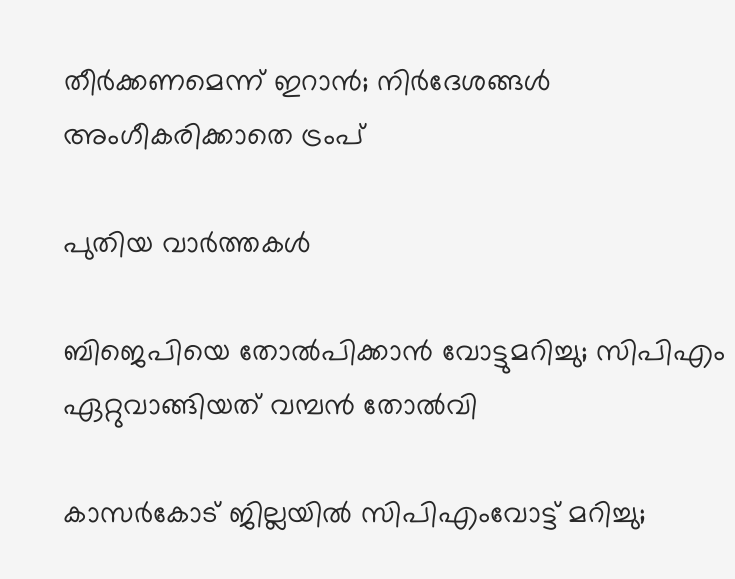തീര്‍ക്കണമെന്ന് ഇറാന്‍; നിര്‍ദേശങ്ങള്‍ അംഗീകരിക്കാതെ ട്രംപ്

പുതിയ വാര്‍ത്തകള്‍

ബിജെപിയെ തോല്‍പിക്കാന്‍ വോട്ടുമറിച്ചു; സിപിഎം ഏറ്റുവാങ്ങിയത് വമ്പന്‍ തോല്‍വി

കാസര്‍കോട് ജില്ലയില്‍ സിപിഎംവോട്ട് മറിച്ചു;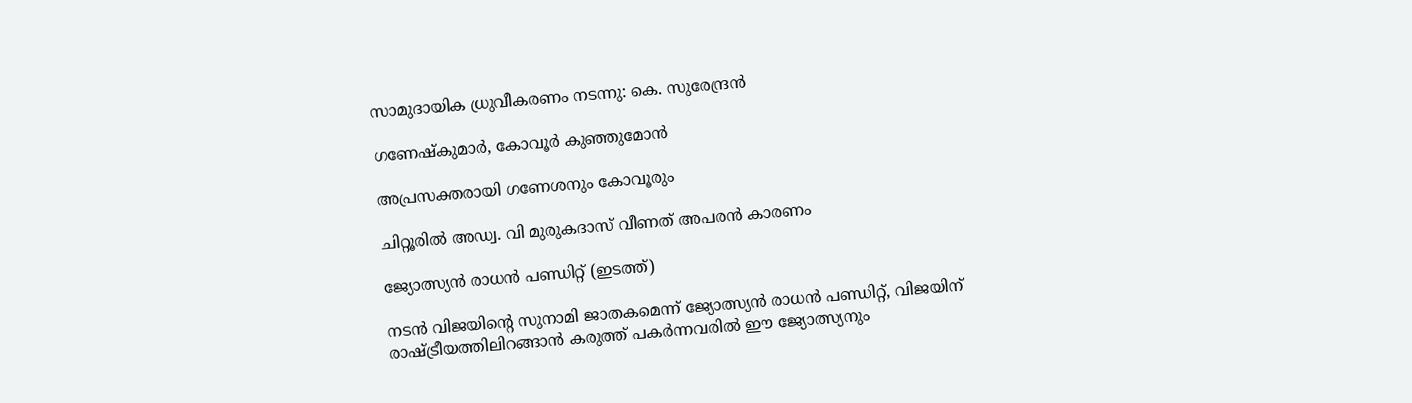സാമുദായിക ധ്രുവീകരണം നടന്നു: കെ. സുരേന്ദ്രന്‍

ഗണേഷ്‌കുമാര്‍, കോവൂര്‍ കുഞ്ഞുമോന്‍

അപ്രസക്തരായി ഗണേശനും കോവൂരും

ചിറ്റൂരില്‍ അഡ്വ. വി മുരുകദാസ് വീണത് അപരന്‍ കാരണം

ജ്യോത്സ്യന്‍ രാധന്‍ പണ്ഡിറ്റ് (ഇടത്ത്)

നടന്‍ വിജയിന്റെ സുനാമി ജാതകമെന്ന് ജ്യോത്സ്യന്‍ രാധന്‍ പണ്ഡിറ്റ്, വിജയിന് രാഷ്‌ട്രീയത്തിലിറങ്ങാന്‍ കരുത്ത് പകര്‍ന്നവരില്‍ ഈ ജ്യോത്സ്യനും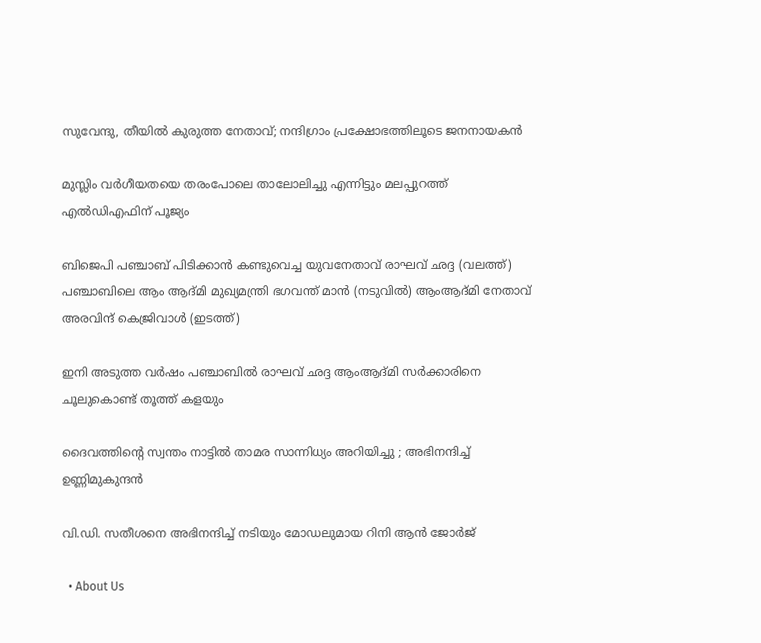സുവേന്ദു, തീയില്‍ കുരുത്ത നേതാവ്; നന്ദിഗ്രാം പ്രക്ഷോഭത്തിലൂടെ ജനനായകന്‍

മുസ്ലിം വര്‍ഗീയതയെ തരംപോലെ താലോലിച്ചു എന്നിട്ടും മലപ്പുറത്ത് എല്‍ഡിഎഫിന് പൂജ്യം

ബിജെപി പഞ്ചാബ് പിടിക്കാന്‍ കണ്ടുവെച്ച യുവനേതാവ് രാഘവ് ഛദ്ദ (വലത്ത്) പഞ്ചാബിലെ ആം ആദ്മി മുഖ്യമന്ത്രി ഭഗവന്ത് മാന്‍ (നടുവില്‍) ആംആദ്മി നേതാവ് അരവിന്ദ് കെജ്രിവാള്‍ (ഇടത്ത്)

ഇനി അടുത്ത വര്‍ഷം പഞ്ചാബില്‍ രാഘവ് ഛദ്ദ ആംആദ്മി സര്‍ക്കാരിനെ ചൂലുകൊണ്ട് തൂത്ത് കളയും

ദൈവത്തിന്റെ സ്വന്തം നാട്ടിൽ താമര സാന്നിധ്യം അറിയിച്ചു ; അഭിനന്ദിച്ച് ഉണ്ണിമുകുന്ദൻ

വി.ഡി. സതീശനെ അഭിനന്ദിച്ച് നടിയും മോഡലുമായ റിനി ആന്‍ ജോര്‍ജ്

  • About Us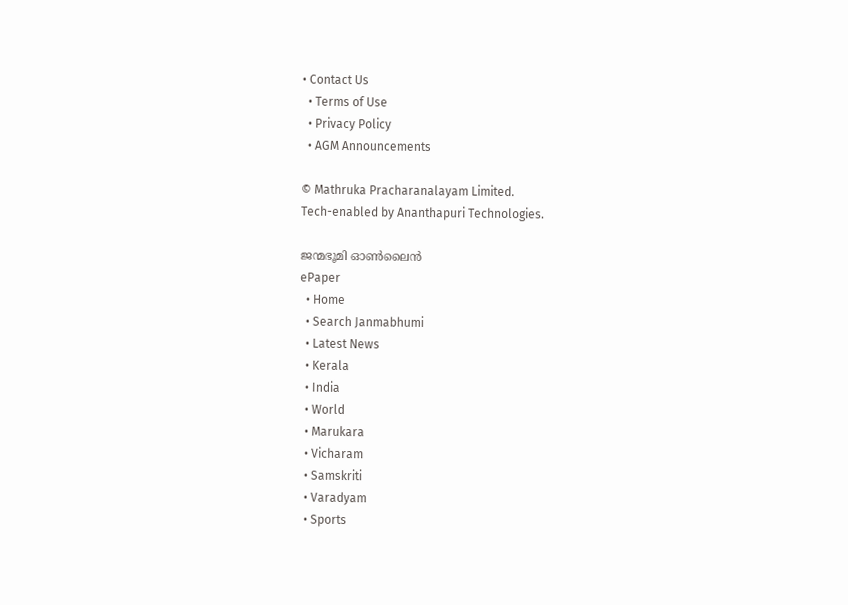• Contact Us
  • Terms of Use
  • Privacy Policy
  • AGM Announcements

© Mathruka Pracharanalayam Limited.
Tech-enabled by Ananthapuri Technologies.

ജന്മഭൂമി ഓണ്‍ലൈന്‍
ePaper
  • Home
  • Search Janmabhumi
  • Latest News
  • Kerala
  • India
  • World
  • Marukara
  • Vicharam
  • Samskriti
  • Varadyam
  • Sports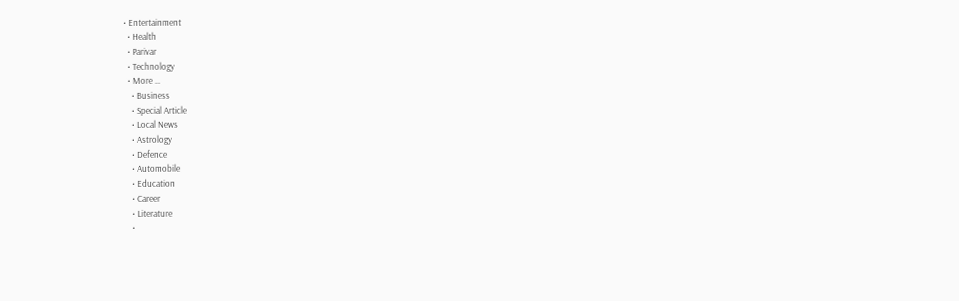• Entertainment
  • Health
  • Parivar
  • Technology
  • More …
    • Business
    • Special Article
    • Local News
    • Astrology
    • Defence
    • Automobile
    • Education
    • Career
    • Literature
    •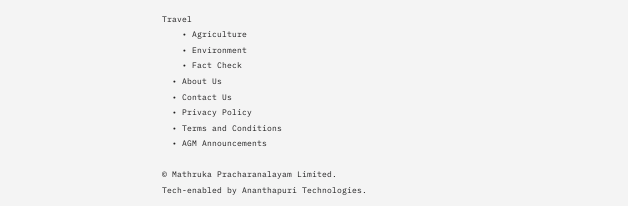Travel
    • Agriculture
    • Environment
    • Fact Check
  • About Us
  • Contact Us
  • Privacy Policy
  • Terms and Conditions
  • AGM Announcements

© Mathruka Pracharanalayam Limited.
Tech-enabled by Ananthapuri Technologies.